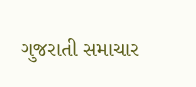ગુજરાતી સમાચાર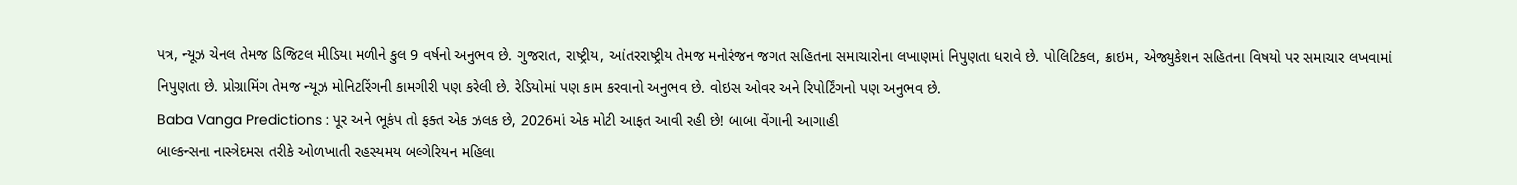પત્ર, ન્યૂઝ ચેનલ તેમજ ડિજિટલ મીડિયા મળીને કુલ 9 વર્ષનો અનુભવ છે. ગુજરાત, રાષ્ટ્રીય, આંતરરાષ્ટ્રીય તેમજ મનોરંજન જગત સહિતના સમાચારોના લખાણમાં નિપુણતા ધરાવે છે. પોલિટિકલ, ક્રાઇમ, એજ્યુકેશન સહિતના વિષયો પર સમાચાર લખવામાં નિપુણતા છે. પ્રોગ્રામિંગ તેમજ ન્યૂઝ મોનિટરિંગની કામગીરી પણ કરેલી છે. રેડિયોમાં પણ કામ કરવાનો અનુભવ છે. વોઇસ ઓવર અને રિપોર્ટિંગનો પણ અનુભવ છે.
Baba Vanga Predictions : પૂર અને ભૂકંપ તો ફક્ત એક ઝલક છે, 2026માં એક મોટી આફત આવી રહી છે! બાબા વેંગાની આગાહી
બાલ્કન્સના નાસ્ત્રેદમસ તરીકે ઓળખાતી રહસ્યમય બલ્ગેરિયન મહિલા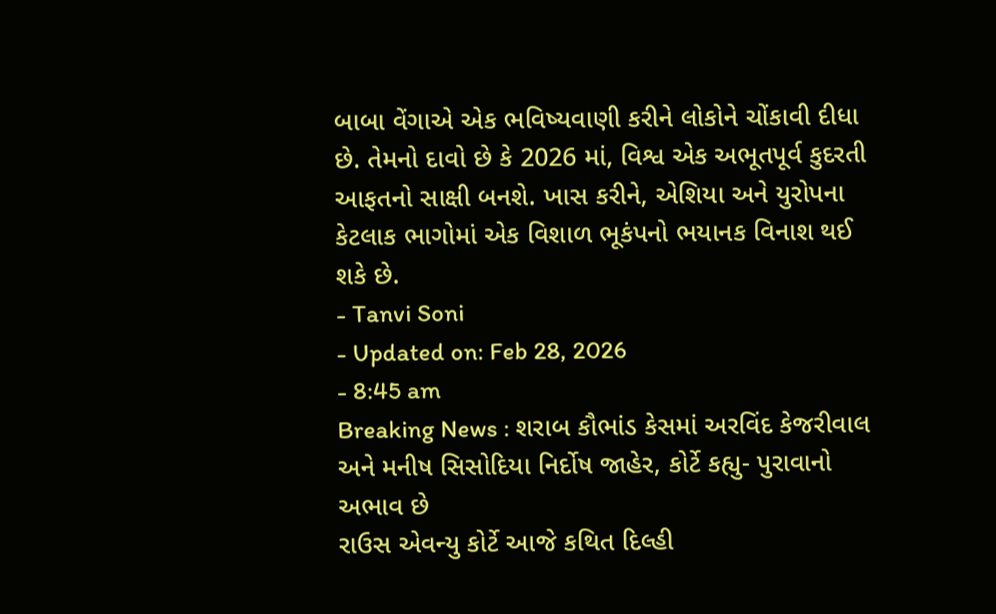બાબા વેંગાએ એક ભવિષ્યવાણી કરીને લોકોને ચોંકાવી દીધા છે. તેમનો દાવો છે કે 2026 માં, વિશ્વ એક અભૂતપૂર્વ કુદરતી આફતનો સાક્ષી બનશે. ખાસ કરીને, એશિયા અને યુરોપના કેટલાક ભાગોમાં એક વિશાળ ભૂકંપનો ભયાનક વિનાશ થઈ શકે છે.
- Tanvi Soni
- Updated on: Feb 28, 2026
- 8:45 am
Breaking News : શરાબ કૌભાંડ કેસમાં અરવિંદ કેજરીવાલ અને મનીષ સિસોદિયા નિર્દોષ જાહેર, કોર્ટે કહ્યુ- પુરાવાનો અભાવ છે
રાઉસ એવન્યુ કોર્ટે આજે કથિત દિલ્હી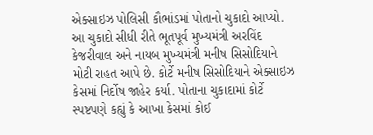એક્સાઇઝ પોલિસી કૌભાંડમાં પોતાનો ચુકાદો આપ્યો. આ ચુકાદો સીધી રીતે ભૂતપૂર્વ મુખ્યમંત્રી અરવિંદ કેજરીવાલ અને નાયબ મુખ્યમંત્રી મનીષ સિસોદિયાને મોટી રાહત આપે છે. કોર્ટે મનીષ સિસોદિયાને એક્સાઇઝ કેસમાં નિર્દોષ જાહેર કર્યા. પોતાના ચુકાદામાં કોર્ટે સ્પષ્ટપણે કહ્યું કે આખા કેસમાં કોઈ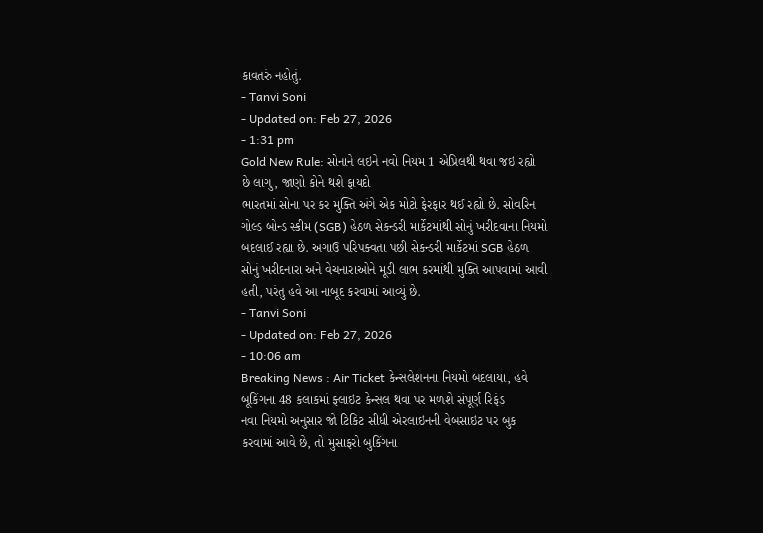કાવતરું નહોતું.
- Tanvi Soni
- Updated on: Feb 27, 2026
- 1:31 pm
Gold New Rule: સોનાને લઇને નવો નિયમ 1 એપ્રિલથી થવા જઇ રહ્યો છે લાગુ, જાણો કોને થશે ફાયદો
ભારતમાં સોના પર કર મુક્તિ અંગે એક મોટો ફેરફાર થઈ રહ્યો છે. સોવરિન ગોલ્ડ બોન્ડ સ્કીમ (SGB) હેઠળ સેકન્ડરી માર્કેટમાંથી સોનું ખરીદવાના નિયમો બદલાઈ રહ્યા છે. અગાઉ પરિપક્વતા પછી સેકન્ડરી માર્કેટમાં SGB હેઠળ સોનું ખરીદનારા અને વેચનારાઓને મૂડી લાભ કરમાંથી મુક્તિ આપવામાં આવી હતી, પરંતુ હવે આ નાબૂદ કરવામાં આવ્યું છે.
- Tanvi Soni
- Updated on: Feb 27, 2026
- 10:06 am
Breaking News : Air Ticket કેન્સલેશનના નિયમો બદલાયા, હવે બૂકિંગના 48 કલાકમાં ફ્લાઇટ કેન્સલ થવા પર મળશે સંપૂર્ણ રિફંડ
નવા નિયમો અનુસાર જો ટિકિટ સીધી એરલાઇનની વેબસાઇટ પર બુક કરવામાં આવે છે, તો મુસાફરો બુકિંગના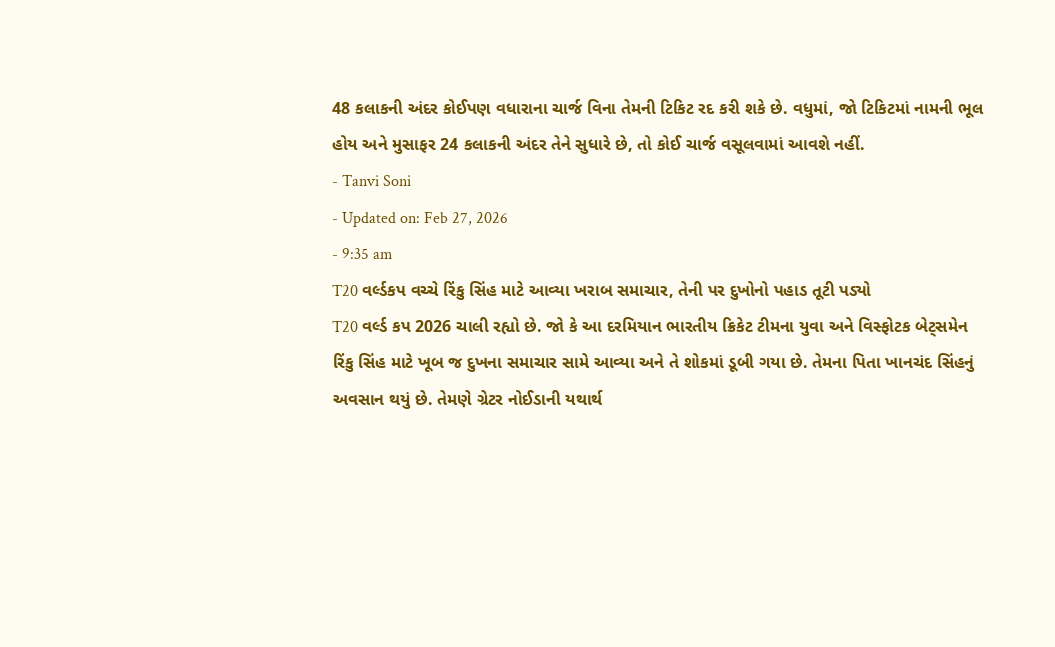48 કલાકની અંદર કોઈપણ વધારાના ચાર્જ વિના તેમની ટિકિટ રદ કરી શકે છે. વધુમાં, જો ટિકિટમાં નામની ભૂલ હોય અને મુસાફર 24 કલાકની અંદર તેને સુધારે છે, તો કોઈ ચાર્જ વસૂલવામાં આવશે નહીં.
- Tanvi Soni
- Updated on: Feb 27, 2026
- 9:35 am
T20 વર્લ્ડકપ વચ્ચે રિંકુ સિંહ માટે આવ્યા ખરાબ સમાચાર, તેની પર દુખોનો પહાડ તૂટી પડ્યો
T20 વર્લ્ડ કપ 2026 ચાલી રહ્યો છે. જો કે આ દરમિયાન ભારતીય ક્રિકેટ ટીમના યુવા અને વિસ્ફોટક બેટ્સમેન રિંકુ સિંહ માટે ખૂબ જ દુખના સમાચાર સામે આવ્યા અને તે શોકમાં ડૂબી ગયા છે. તેમના પિતા ખાનચંદ સિંહનું અવસાન થયું છે. તેમણે ગ્રેટર નોઈડાની યથાર્થ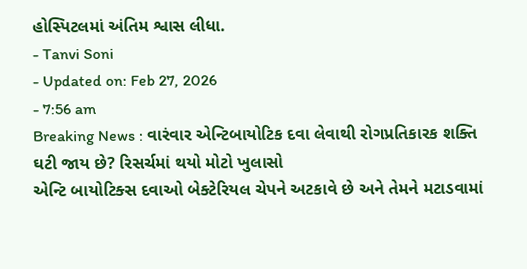હોસ્પિટલમાં અંતિમ શ્વાસ લીધા.
- Tanvi Soni
- Updated on: Feb 27, 2026
- 7:56 am
Breaking News : વારંવાર એન્ટિબાયોટિક દવા લેવાથી રોગપ્રતિકારક શક્તિ ઘટી જાય છે? રિસર્ચમાં થયો મોટો ખુલાસો
એન્ટિ બાયોટિક્સ દવાઓ બેક્ટેરિયલ ચેપને અટકાવે છે અને તેમને મટાડવામાં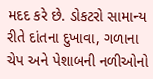મદદ કરે છે. ડોકટરો સામાન્ય રીતે દાંતના દુખાવા, ગળાના ચેપ અને પેશાબની નળીઓનો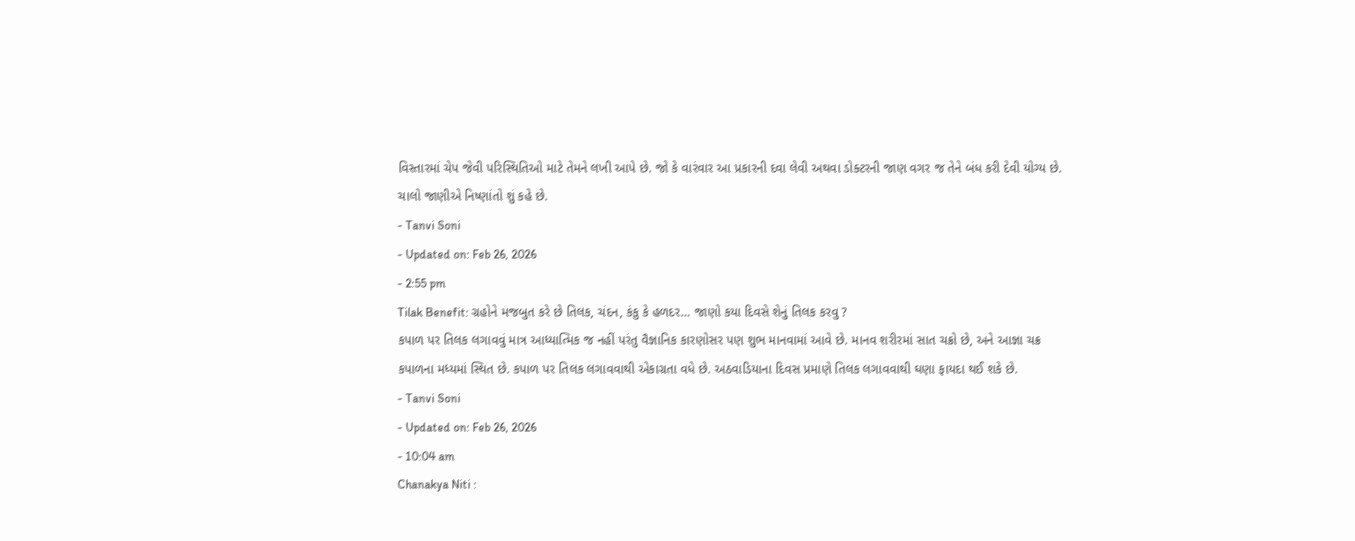વિસ્તારમાં ચેપ જેવી પરિસ્થિતિઓ માટે તેમને લખી આપે છે. જો કે વારંવાર આ પ્રકારની દવા લેવી અથવા ડોક્ટરની જાણ વગર જ તેને બંધ કરી દેવી યોગ્ય છે. ચાલો જાણીએ નિષ્ણાંતો શું કહે છે.
- Tanvi Soni
- Updated on: Feb 26, 2026
- 2:55 pm
Tilak Benefit: ગ્રહોને મજબુત કરે છે તિલક, ચંદન, કંકુ કે હળદર… જાણો કયા દિવસે શેનું તિલક કરવુ ?
કપાળ પર તિલક લગાવવું માત્ર આધ્યાત્મિક જ નહીં પરંતુ વૈજ્ઞાનિક કારણોસર પણ શુભ માનવામાં આવે છે. માનવ શરીરમાં સાત ચક્રો છે, અને આજ્ઞા ચક્ર કપાળના મધ્યમાં સ્થિત છે. કપાળ પર તિલક લગાવવાથી એકાગ્રતા વધે છે. અઠવાડિયાના દિવસ પ્રમાણે તિલક લગાવવાથી ઘણા ફાયદા થઈ શકે છે.
- Tanvi Soni
- Updated on: Feb 26, 2026
- 10:04 am
Chanakya Niti :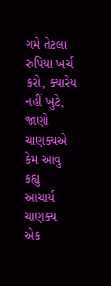ગમે તેટલા રુપિયા ખર્ચ કરો, ક્યારેય નહીં ખુટે, જાણો ચાણક્યએ કેમ આવુ કહ્યુ
આચાર્ય ચાણક્ય એક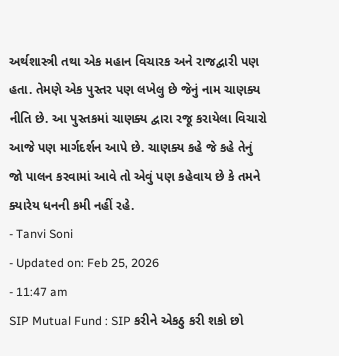અર્થશાસ્ત્રી તથા એક મહાન વિચારક અને રાજદ્વારી પણ હતા. તેમણે એક પુસ્તર પણ લખેલુ છે જેનું નામ ચાણક્ય નીતિ છે. આ પુસ્તકમાં ચાણક્ય દ્વારા રજૂ કરાયેલા વિચારો આજે પણ માર્ગદર્શન આપે છે. ચાણક્ય કહે જે કહે તેનું જો પાલન કરવામાં આવે તો એવું પણ કહેવાય છે કે તમને ક્યારેય ધનની કમી નહીં રહે.
- Tanvi Soni
- Updated on: Feb 25, 2026
- 11:47 am
SIP Mutual Fund : SIP કરીને એકઠુ કરી શકો છો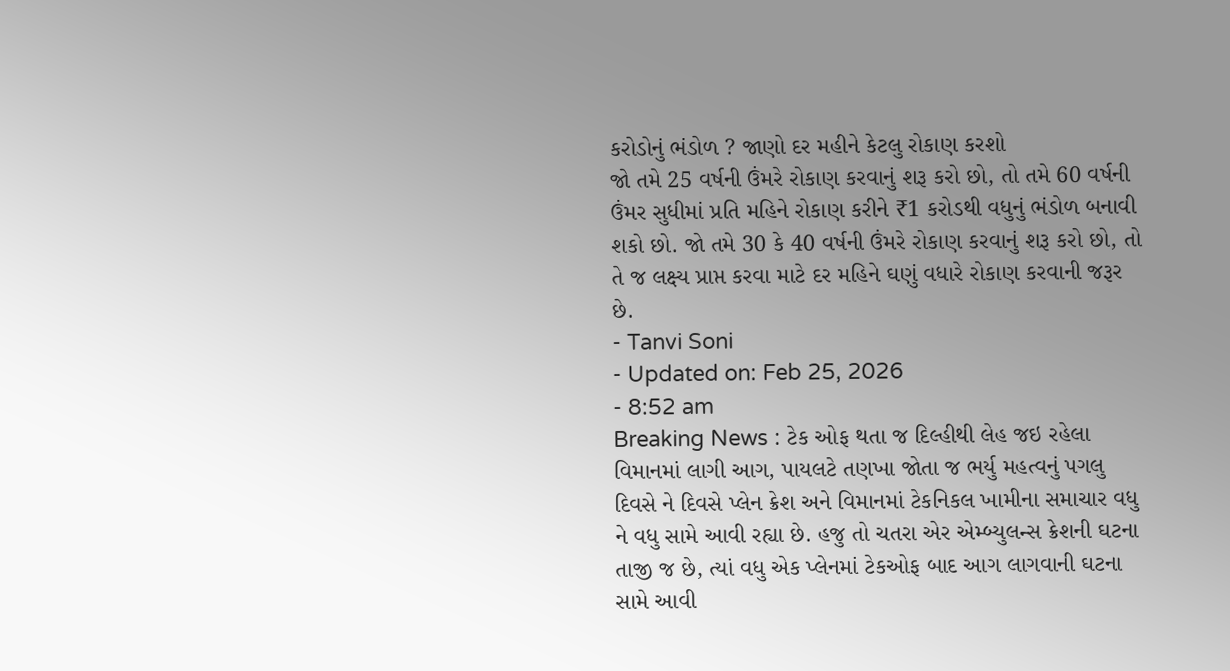કરોડોનું ભંડોળ ? જાણો દર મહીને કેટલુ રોકાણ કરશો
જો તમે 25 વર્ષની ઉંમરે રોકાણ કરવાનું શરૂ કરો છો, તો તમે 60 વર્ષની ઉંમર સુધીમાં પ્રતિ મહિને રોકાણ કરીને ₹1 કરોડથી વધુનું ભંડોળ બનાવી શકો છો. જો તમે 30 કે 40 વર્ષની ઉંમરે રોકાણ કરવાનું શરૂ કરો છો, તો તે જ લક્ષ્ય પ્રાપ્ત કરવા માટે દર મહિને ઘણું વધારે રોકાણ કરવાની જરૂર છે.
- Tanvi Soni
- Updated on: Feb 25, 2026
- 8:52 am
Breaking News : ટેક ઓફ થતા જ દિલ્હીથી લેહ જઇ રહેલા વિમાનમાં લાગી આગ, પાયલટે તણખા જોતા જ ભર્યુ મહત્વનું પગલુ
દિવસે ને દિવસે પ્લેન ક્રેશ અને વિમાનમાં ટેકનિકલ ખામીના સમાચાર વધુ ને વધુ સામે આવી રહ્યા છે. હજુ તો ચતરા એર એમ્બ્યુલન્સ ક્રેશની ઘટના તાજી જ છે, ત્યાં વધુ એક પ્લેનમાં ટેકઓફ બાદ આગ લાગવાની ઘટના સામે આવી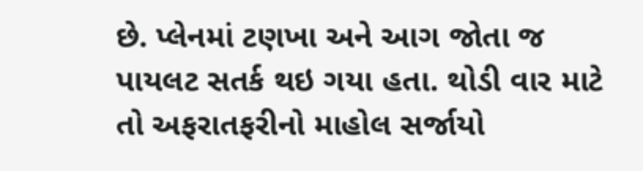છે. પ્લેનમાં ટણખા અને આગ જોતા જ પાયલટ સતર્ક થઇ ગયા હતા. થોડી વાર માટે તો અફરાતફરીનો માહોલ સર્જાયો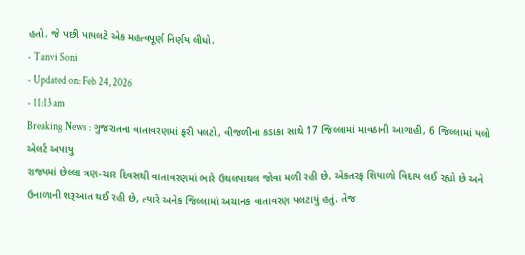હતો. જે પછી પાયલટે એક મહત્વપૂર્ણ નિર્ણય લીધો.
- Tanvi Soni
- Updated on: Feb 24, 2026
- 11:13 am
Breaking News : ગુજરાતના વાતાવરણમાં ફરી પલટો, વીજળીના કડાકા સાથે 17 જિલ્લામાં માવઠાની આગાહી, 6 જિલ્લામાં યલો એલર્ટ અપાયુ
રાજ્યમાં છેલ્લા ત્રણ-ચાર દિવસથી વાતાવરણમાં ભારે ઉથલપાથલ જોવા મળી રહી છે. એકતરફ શિયાળો વિદાય લઈ રહ્યો છે અને ઉનાળાની શરૂઆત થઈ રહી છે, ત્યારે અનેક જિલ્લામાં અચાનક વાતાવરણ પલટાયું હતું. તેજ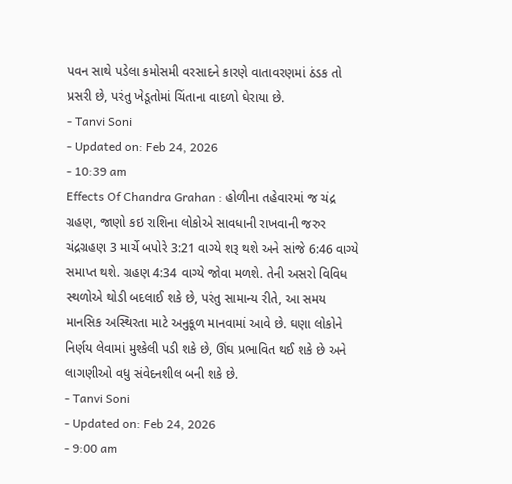પવન સાથે પડેલા કમોસમી વરસાદને કારણે વાતાવરણમાં ઠંડક તો પ્રસરી છે, પરંતુ ખેડૂતોમાં ચિંતાના વાદળો ઘેરાયા છે.
- Tanvi Soni
- Updated on: Feb 24, 2026
- 10:39 am
Effects Of Chandra Grahan : હોળીના તહેવારમાં જ ચંદ્ર ગ્રહણ, જાણો કઇ રાશિના લોકોએ સાવધાની રાખવાની જરુર
ચંદ્રગ્રહણ 3 માર્ચે બપોરે 3:21 વાગ્યે શરૂ થશે અને સાંજે 6:46 વાગ્યે સમાપ્ત થશે. ગ્રહણ 4:34 વાગ્યે જોવા મળશે. તેની અસરો વિવિધ સ્થળોએ થોડી બદલાઈ શકે છે, પરંતુ સામાન્ય રીતે, આ સમય માનસિક અસ્થિરતા માટે અનુકૂળ માનવામાં આવે છે. ઘણા લોકોને નિર્ણય લેવામાં મુશ્કેલી પડી શકે છે, ઊંઘ પ્રભાવિત થઈ શકે છે અને લાગણીઓ વધુ સંવેદનશીલ બની શકે છે.
- Tanvi Soni
- Updated on: Feb 24, 2026
- 9:00 am